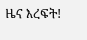ዜና እረፍት!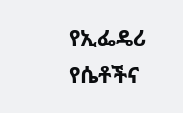የኢፌዴሪ የሴቶችና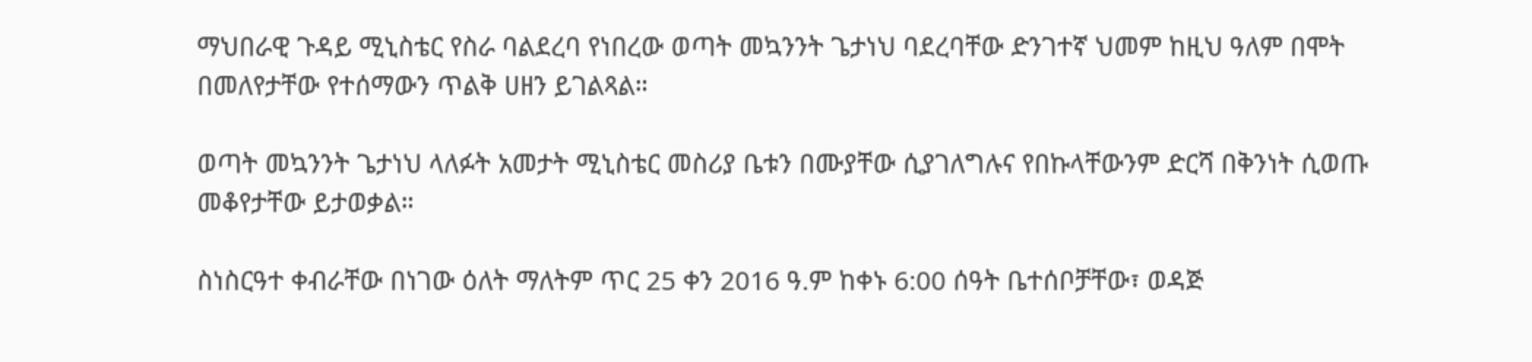ማህበራዊ ጉዳይ ሚኒስቴር የስራ ባልደረባ የነበረው ወጣት መኳንንት ጌታነህ ባደረባቸው ድንገተኛ ህመም ከዚህ ዓለም በሞት በመለየታቸው የተሰማውን ጥልቅ ሀዘን ይገልጻል።

ወጣት መኳንንት ጌታነህ ላለፉት አመታት ሚኒስቴር መስሪያ ቤቱን በሙያቸው ሲያገለግሉና የበኩላቸውንም ድርሻ በቅንነት ሲወጡ መቆየታቸው ይታወቃል።

ስነስርዓተ ቀብራቸው በነገው ዕለት ማለትም ጥር 25 ቀን 2016 ዓ.ም ከቀኑ 6:00 ሰዓት ቤተሰቦቻቸው፣ ወዳጅ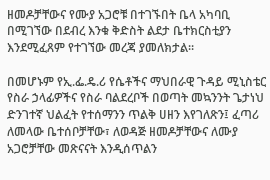ዘመዶቻቸውና የሙያ አጋሮቹ በተገኙበት ቤላ አካባቢ በሚገኘው በደብረ እንቁ ቅድስት ልደታ ቤተክርስቲያን እንደሚፈጸም የተገኘው መረጃ ያመለክታል።

በመሆኑም የኢ.ፌ.ዴ.ሪ የሴቶችና ማህበራዊ ጉዳይ ሚኒስቴር የስራ ኃላፊዎችና የስራ ባልደረቦች በወጣት መኳንንት ጌታነህ ድንገተኛ ህልፈት የተሰማንን ጥልቅ ሀዘን እየገለጽን፤ ፈጣሪ ለመላው ቤተሰቦቻቸው፣ ለወዳጅ ዘመዶቻቸውና ለሙያ አጋሮቻቸው መጽናናት እንዲሰጥልን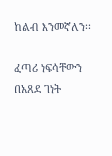ከልብ እንመኛለን፡፡

ፈጣሪ ነፍሳቸውን በአጸደ ገነት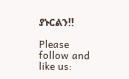ያኑርልን!!

Please follow and like us: